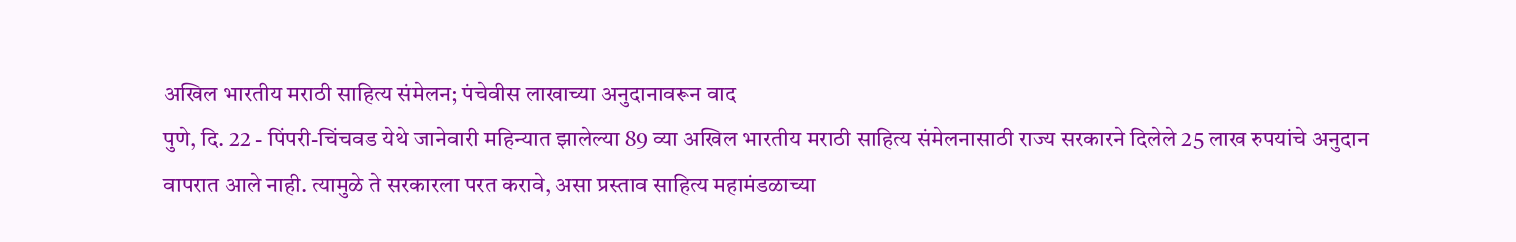अखिल भारतीय मराठी साहित्य संमेलन; पंचेवीस लाखाच्या अनुदानावरून वाद
पुणे, दि. 22 - पिंपरी-चिंचवड येथे जानेवारी महिन्यात झालेल्या 89 व्या अखिल भारतीय मराठी साहित्य संमेलनासाठी राज्य सरकारने दिलेले 25 लाख रुपयांचे अनुदान वापरात आले नाही. त्यामुळे ते सरकारला परत करावे, असा प्रस्ताव साहित्य महामंडळाच्या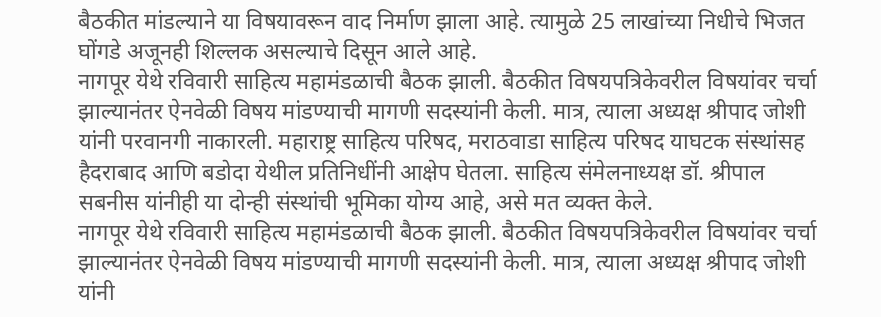बैठकीत मांडल्याने या विषयावरून वाद निर्माण झाला आहे. त्यामुळे 25 लाखांच्या निधीचे भिजत घोंगडे अजूनही शिल्लक असल्याचे दिसून आले आहे.
नागपूर येथे रविवारी साहित्य महामंडळाची बैठक झाली. बैठकीत विषयपत्रिकेवरील विषयांवर चर्चा झाल्यानंतर ऐनवेळी विषय मांडण्याची मागणी सदस्यांनी केली. मात्र, त्याला अध्यक्ष श्रीपाद जोशी यांनी परवानगी नाकारली. महाराष्ट्र साहित्य परिषद, मराठवाडा साहित्य परिषद याघटक संस्थांसह हैदराबाद आणि बडोदा येथील प्रतिनिधींनी आक्षेप घेतला. साहित्य संमेलनाध्यक्ष डॉ. श्रीपाल सबनीस यांनीही या दोन्ही संस्थांची भूमिका योग्य आहे, असे मत व्यक्त केले.
नागपूर येथे रविवारी साहित्य महामंडळाची बैठक झाली. बैठकीत विषयपत्रिकेवरील विषयांवर चर्चा झाल्यानंतर ऐनवेळी विषय मांडण्याची मागणी सदस्यांनी केली. मात्र, त्याला अध्यक्ष श्रीपाद जोशी यांनी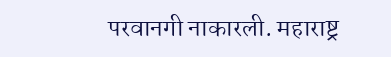परवानगी नाकारली. महाराष्ट्र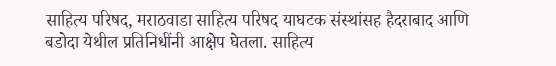साहित्य परिषद, मराठवाडा साहित्य परिषद याघटक संस्थांसह हैदराबाद आणि बडोदा येथील प्रतिनिधींनी आक्षेप घेतला. साहित्य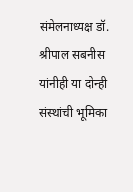संमेलनाध्यक्ष डॉ. श्रीपाल सबनीस यांनीही या दोन्ही संस्थांची भूमिका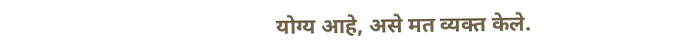योग्य आहे, असे मत व्यक्त केले.